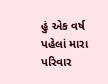હું એક વર્ષ પહેલાં મારા પરિવાર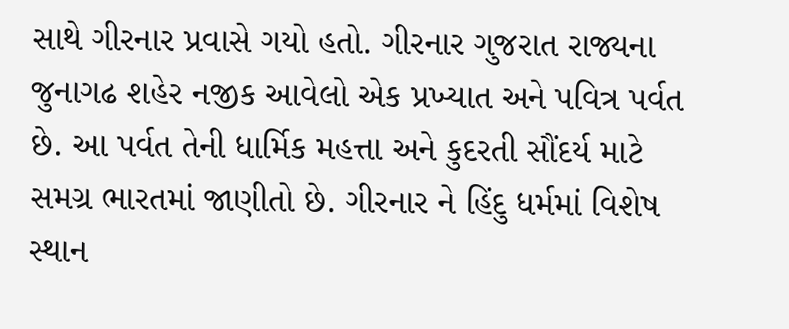સાથે ગીરનાર પ્રવાસે ગયો હતો. ગીરનાર ગુજરાત રાજ્યના જુનાગઢ શહેર નજીક આવેલો એક પ્રખ્યાત અને પવિત્ર પર્વત છે. આ પર્વત તેની ધાર્મિક મહત્તા અને કુદરતી સૌંદર્ય માટે સમગ્ર ભારતમાં જાણીતો છે. ગીરનાર ને હિંદુ ધર્મમાં વિશેષ સ્થાન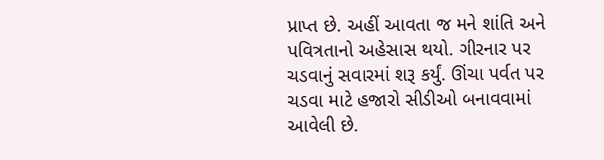પ્રાપ્ત છે. અહીં આવતા જ મને શાંતિ અને પવિત્રતાનો અહેસાસ થયો. ગીરનાર પર ચડવાનું સવારમાં શરૂ કર્યું. ઊંચા પર્વત પર ચડવા માટે હજારો સીડીઓ બનાવવામાં આવેલી છે.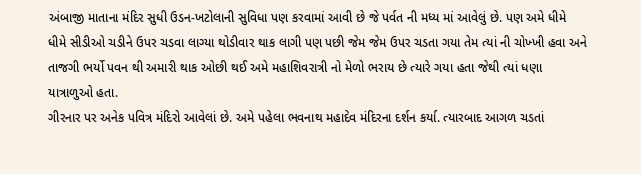અંબાજી માતાના મંદિર સુધી ઉડન-ખટોલાની સુવિધા પણ કરવામાં આવી છે જે પર્વત ની મધ્ય માં આવેલું છે. પણ અમે ધીમે ધીમે સીડીઓ ચડીને ઉપર ચડવા લાગ્યા થોડીવાર થાક લાગી પણ પછી જેમ જેમ ઉપર ચડતા ગયા તેમ ત્યાં ની ચોખ્ખી હવા અને તાજગી ભર્યો પવન થી અમારી થાક ઓછી થઈ અમે મહાશિવરાત્રી નો મેળો ભરાય છે ત્યારે ગયા હતા જેથી ત્યાં ધણા યાત્રાળુઓ હતા.
ગીરનાર પર અનેક પવિત્ર મંદિરો આવેલાં છે. અમે પહેલા ભવનાથ મહાદેવ મંદિરના દર્શન કર્યા. ત્યારબાદ આગળ ચડતાં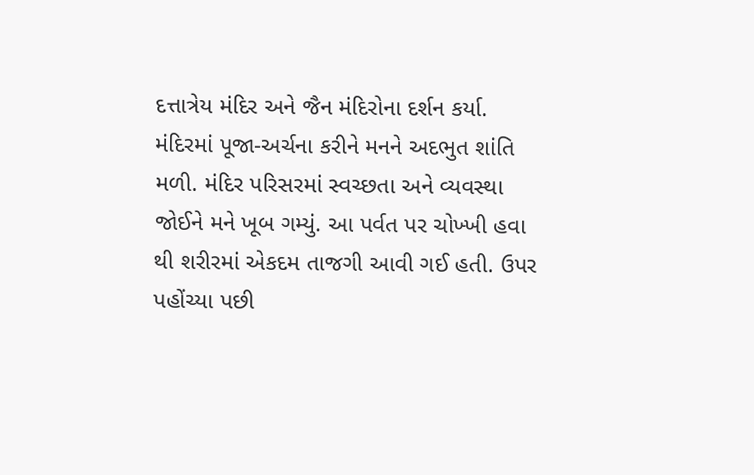દત્તાત્રેય મંદિર અને જૈન મંદિરોના દર્શન કર્યા. મંદિરમાં પૂજા-અર્ચના કરીને મનને અદભુત શાંતિ મળી. મંદિર પરિસરમાં સ્વચ્છતા અને વ્યવસ્થા જોઈને મને ખૂબ ગમ્યું. આ પર્વત પર ચોખ્ખી હવા થી શરીરમાં એકદમ તાજગી આવી ગઈ હતી. ઉપર પહોંચ્યા પછી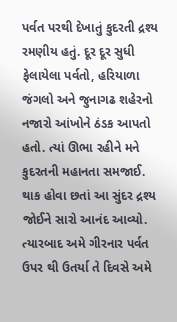પર્વત પરથી દેખાતું કુદરતી દ્રશ્ય રમણીય હતું. દૂર દૂર સુધી ફેલાયેલા પર્વતો, હરિયાળા જંગલો અને જુનાગઢ શહેરનો નજારો આંખોને ઠંડક આપતો હતો. ત્યાં ઊભા રહીને મને કુદરતની મહાનતા સમજાઈ. થાક હોવા છતાં આ સુંદર દ્રશ્ય જોઈને સારો આનંદ આવ્યો.
ત્યારબાદ અમે ગીરનાર પર્વત ઉપર થી ઉતર્યા તે દિવસે અમે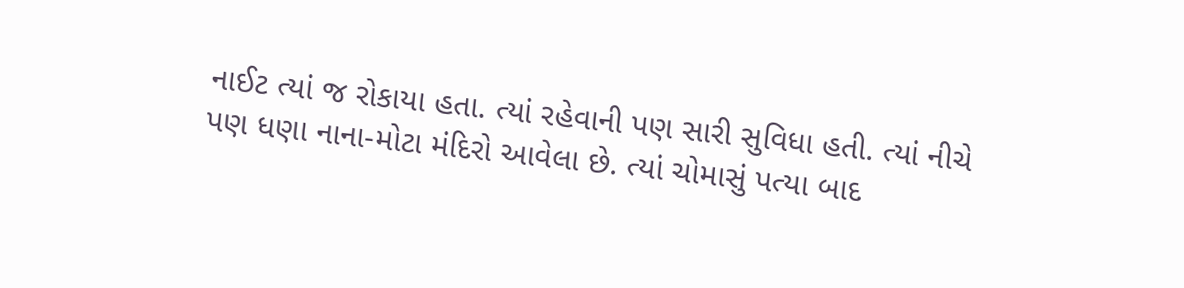નાઈટ ત્યાં જ રોકાયા હતા. ત્યાં રહેવાની પણ સારી સુવિધા હતી. ત્યાં નીચે પણ ધણા નાના-મોટા મંદિરો આવેલા છે. ત્યાં ચોમાસું પત્યા બાદ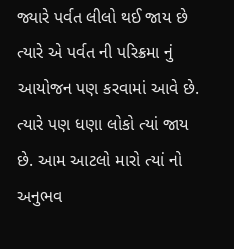જ્યારે પર્વત લીલો થઈ જાય છે ત્યારે એ પર્વત ની પરિક્રમા નું આયોજન પણ કરવામાં આવે છે. ત્યારે પણ ધણા લોકો ત્યાં જાય છે. આમ આટલો મારો ત્યાં નો અનુભવ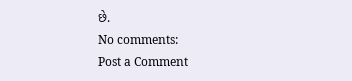છે.
No comments:
Post a Comment